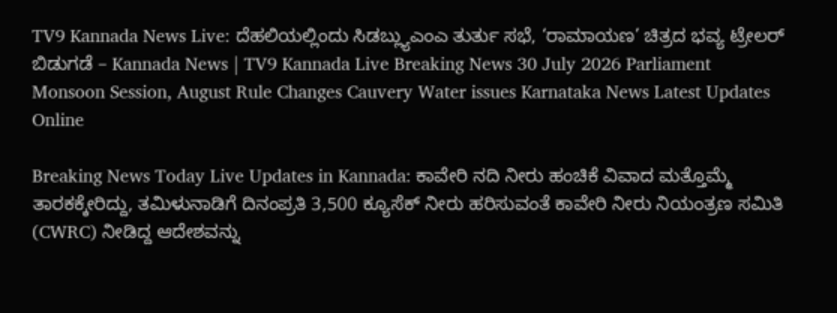TV9 Kannada News Live: ದೆಹಲಿಯಲ್ಲಿಂದು ಸಿಡಬ್ಲ್ಯುಎಂಎ ತುರ್ತು ಸಭೆ, ‘ರಾಮಾಯಣ’ ಚಿತ್ರದ ಭವ್ಯ ಟ್ರೇಲರ್ ಬಿಡುಗಡೆ – Kannada News | TV9 Kannada Live Breaking News 30 July 2026 Parliament Monsoon Session, August Rule Changes Cauvery Water issues Karnataka News Latest Updates Online

Breaking News Today Live Updates in Kannada: ಕಾವೇರಿ ನದಿ ನೀರು ಹಂಚಿಕೆ ವಿವಾದ ಮತ್ತೊಮ್ಮೆ ತಾರಕಕ್ಕೇರಿದ್ದು, ತಮಿಳುನಾಡಿಗೆ ದಿನಂಪ್ರತಿ 3,500 ಕ್ಯೂಸೆಕ್ ನೀರು ಹರಿಸುವಂತೆ ಕಾವೇರಿ ನೀರು ನಿಯಂತ್ರಣ ಸಮಿತಿ (CWRC) ನೀಡಿದ್ದ ಆದೇಶವನ್ನು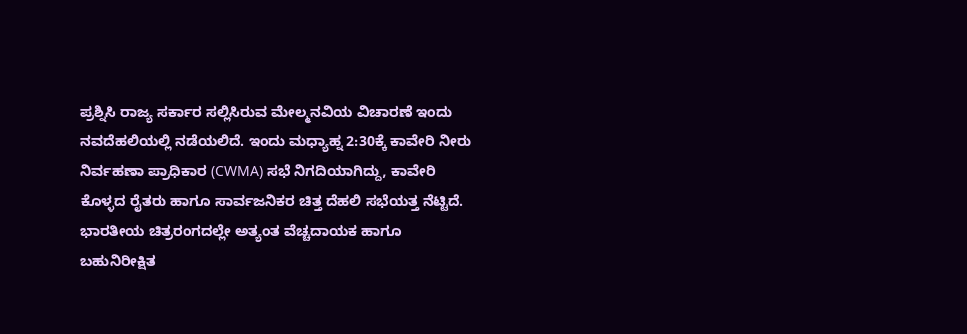ಪ್ರಶ್ನಿಸಿ ರಾಜ್ಯ ಸರ್ಕಾರ ಸಲ್ಲಿಸಿರುವ ಮೇಲ್ಮನವಿಯ ವಿಚಾರಣೆ ಇಂದು ನವದೆಹಲಿಯಲ್ಲಿ ನಡೆಯಲಿದೆ. ಇಂದು ಮಧ್ಯಾಹ್ನ 2:30ಕ್ಕೆ ಕಾವೇರಿ ನೀರು ನಿರ್ವಹಣಾ ಪ್ರಾಧಿಕಾರ (CWMA) ಸಭೆ ನಿಗದಿಯಾಗಿದ್ದು, ಕಾವೇರಿ ಕೊಳ್ಳದ ರೈತರು ಹಾಗೂ ಸಾರ್ವಜನಿಕರ ಚಿತ್ತ ದೆಹಲಿ ಸಭೆಯತ್ತ ನೆಟ್ಟಿದೆ. ಭಾರತೀಯ ಚಿತ್ರರಂಗದಲ್ಲೇ ಅತ್ಯಂತ ವೆಚ್ಚದಾಯಕ ಹಾಗೂ ಬಹುನಿರೀಕ್ಷಿತ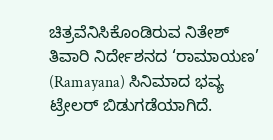ಚಿತ್ರವೆನಿಸಿಕೊಂಡಿರುವ ನಿತೇಶ್ ತಿವಾರಿ ನಿರ್ದೇಶನದ ‘ರಾಮಾಯಣ’ (Ramayana) ಸಿನಿಮಾದ ಭವ್ಯ ಟ್ರೇಲರ್ ಬಿಡುಗಡೆಯಾಗಿದೆ.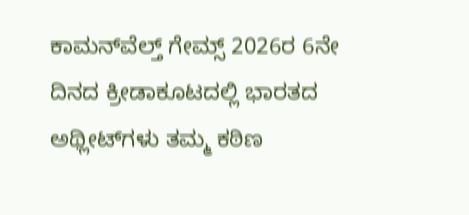ಕಾಮನ್‌ವೆಲ್ತ್ ಗೇಮ್ಸ್ 2026ರ 6ನೇ ದಿನದ ಕ್ರೀಡಾಕೂಟದಲ್ಲಿ ಭಾರತದ ಅಥ್ಲೀಟ್‌ಗಳು ತಮ್ಮ ಕಠಿಣ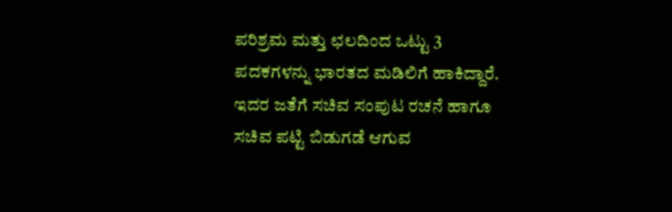ಪರಿಶ್ರಮ ಮತ್ತು ಛಲದಿಂದ ಒಟ್ಟು 3 ಪದಕಗಳನ್ನು ಭಾರತದ ಮಡಿಲಿಗೆ ಹಾಕಿದ್ದಾರೆ. ಇದರ ಜತೆಗೆ ಸಚಿವ ಸಂಪುಟ ರಚನೆ ಹಾಗೂ ಸಚಿವ ಪಟ್ಟಿ ಬಿಡುಗಡೆ ಆಗುವ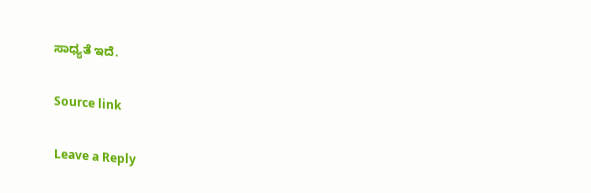ಸಾಧ್ಯತೆ ಇದೆ.

Source link

Leave a Reply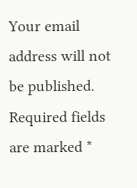Your email address will not be published. Required fields are marked *